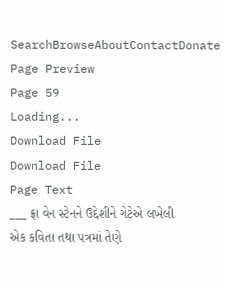SearchBrowseAboutContactDonate
Page Preview
Page 59
Loading...
Download File
Download File
Page Text
___ ફ્રા વેન સ્ટેનને ઉદ્દેશીને ગેટેએ લખેલી એક કવિતા તથા પત્રમાં તેણે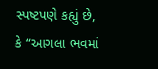સ્પષ્ટપણે કહ્યું છે, કે “આગલા ભવમાં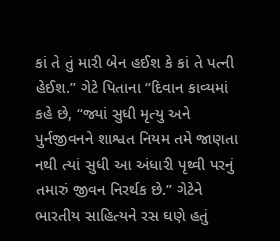કાં તે તું મારી બેન હઈશ કે કાં તે પત્ની હેઈશ.” ગેટે પિતાના “દિવાન કાવ્યમાં કહે છે, “જ્યાં સુધી મૃત્યુ અને પુર્નજીવનને શાશ્વત નિયમ તમે જાણતા નથી ત્યાં સુધી આ અંધારી પૃથ્વી પરનું તમારું જીવન નિરર્થક છે.” ગેટેને ભારતીય સાહિત્યને રસ ઘણે હતું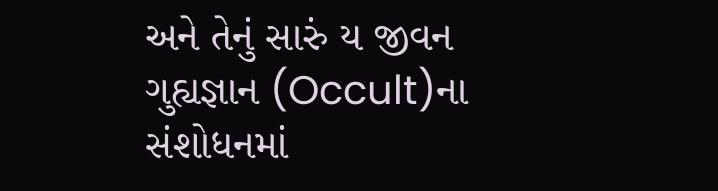અને તેનું સારું ય જીવન ગુહ્યજ્ઞાન (Occult)ના સંશોધનમાં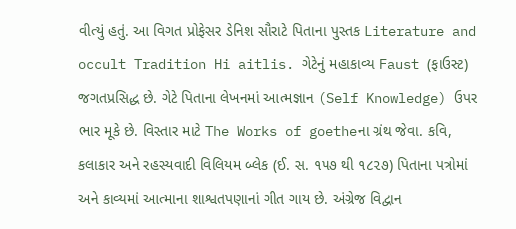વીત્યું હતું. આ વિગત પ્રોફેસર ડેનિશ સૌરાટે પિતાના પુસ્તક Literature and occult Tradition Hi aitlis. ગેટેનું મહાકાવ્ય Faust (ફાઉસ્ટ) જગતપ્રસિદ્ધ છે. ગેટે પિતાના લેખનમાં આત્મજ્ઞાન (Self Knowledge) ઉપર ભાર મૂકે છે. વિસ્તાર માટે The Works of goetheના ગ્રંથ જેવા. કવિ, કલાકાર અને રહસ્યવાદી વિલિયમ બ્લેક (ઈ. સ. ૧૫૭ થી ૧૮૨૭) પિતાના પત્રોમાં અને કાવ્યમાં આત્માના શાશ્વતપણાનાં ગીત ગાય છે. અંગ્રેજ વિદ્વાન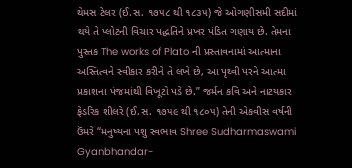થેમસ ટેલર (ઈ.સ. ૧૭૫૮ થી ૧૮૩૫) જે ઓગણીસમી સદીમાં થયે તે પ્લોટની વિચાર પદ્ધતિને પ્રખર પંડિત ગણાય છે. તેમના પુસ્તક The works of Plato ની પ્રસ્તાવનામાં આત્માના અસ્તિત્વને સ્વીકાર કરીને તે લખે છે, આ પૃથ્વી પરને આત્મા પ્રકાશના પંજમાંથી વિખૂટો પડે છે.” જર્મન કવિ અને નાટયકાર ફેડરિક શીલરે (ઈ.સ. ૧૭૫૯ થી ૧૮૦૫) તેની એકવીસ વર્ષની ઉંમરે “મનુષ્યના પશુ સ્વભાવ Shree Sudharmaswami Gyanbhandar-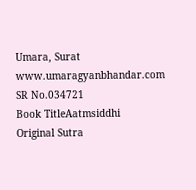Umara, Surat www.umaragyanbhandar.com
SR No.034721
Book TitleAatmsiddhi
Original Sutra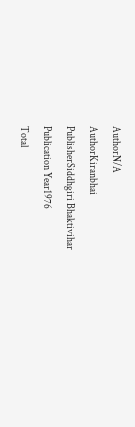AuthorN/A
AuthorKiranbhai
PublisherSiddhgiri Bhaktivihar
Publication Year1976
Total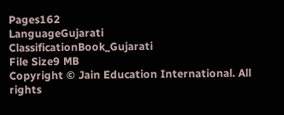Pages162
LanguageGujarati
ClassificationBook_Gujarati
File Size9 MB
Copyright © Jain Education International. All rights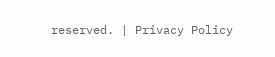reserved. | Privacy Policy